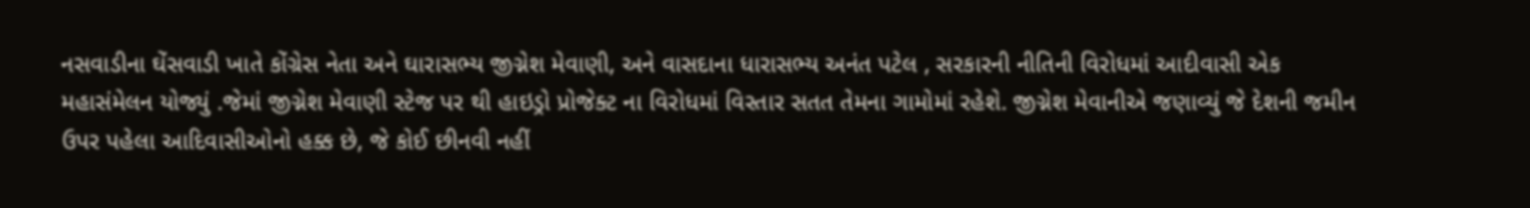નસવાડીના ઘેંસવાડી ખાતે કોંગ્રેસ નેતા અને ઘારાસભ્ય જીગ્નેશ મેવાણી, અને વાસદાના ધારાસભ્ય અનંત પટેલ , સરકારની નીતિની વિરોધમાં આદીવાસી એક મહાસંમેલન યોજ્યું .જેમાં જીગ્નેશ મેવાણી સ્ટેજ પર થી હાઇડ્રો પ્રોજેક્ટ ના વિરોધમાં વિસ્તાર સતત તેમના ગામોમાં રહેશે. જીગ્નેશ મેવાનીએ જણાવ્યું જે દેશની જમીન ઉપર પહેલા આદિવાસીઓનો હક્ક છે, જે કોઈ છીનવી નહીં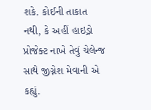શકે. કોઈની તાકાત નથી, કે અહીં હાઇડ્રો પ્રોજેક્ટ નાખે તેવું ચેલેન્જ સાથે જીગ્નેશ મેવાની એ કહ્યું.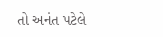તો અનંત પટેલે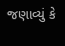જણાવ્યું કે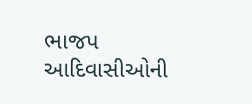ભાજપ આદિવાસીઓની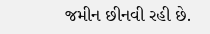જમીન છીનવી રહી છે.